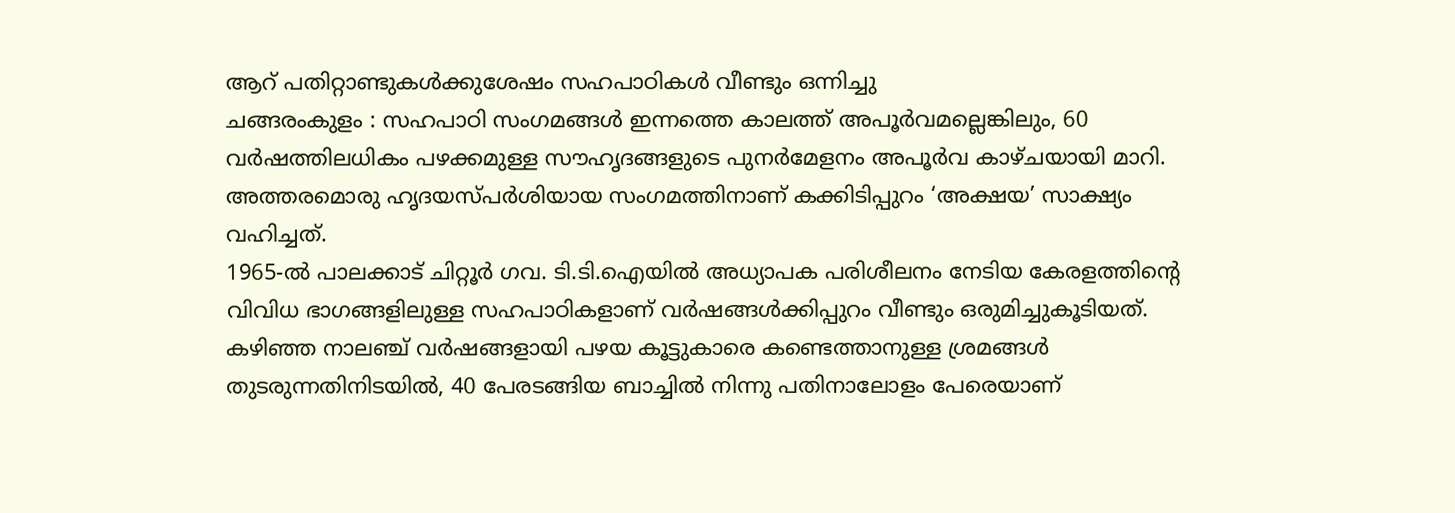ആറ് പതിറ്റാണ്ടുകൾക്കുശേഷം സഹപാഠികൾ വീണ്ടും ഒന്നിച്ചു
ചങ്ങരംകുളം : സഹപാഠി സംഗമങ്ങൾ ഇന്നത്തെ കാലത്ത് അപൂർവമല്ലെങ്കിലും, 60 വർഷത്തിലധികം പഴക്കമുള്ള സൗഹൃദങ്ങളുടെ പുനർമേളനം അപൂർവ കാഴ്ചയായി മാറി. അത്തരമൊരു ഹൃദയസ്പർശിയായ സംഗമത്തിനാണ് കക്കിടിപ്പുറം ‘അക്ഷയ’ സാക്ഷ്യം വഹിച്ചത്.
1965-ൽ പാലക്കാട് ചിറ്റൂർ ഗവ. ടി.ടി.ഐയിൽ അധ്യാപക പരിശീലനം നേടിയ കേരളത്തിന്റെ വിവിധ ഭാഗങ്ങളിലുള്ള സഹപാഠികളാണ് വർഷങ്ങൾക്കിപ്പുറം വീണ്ടും ഒരുമിച്ചുകൂടിയത്. കഴിഞ്ഞ നാലഞ്ച് വർഷങ്ങളായി പഴയ കൂട്ടുകാരെ കണ്ടെത്താനുള്ള ശ്രമങ്ങൾ തുടരുന്നതിനിടയിൽ, 40 പേരടങ്ങിയ ബാച്ചിൽ നിന്നു പതിനാലോളം പേരെയാണ്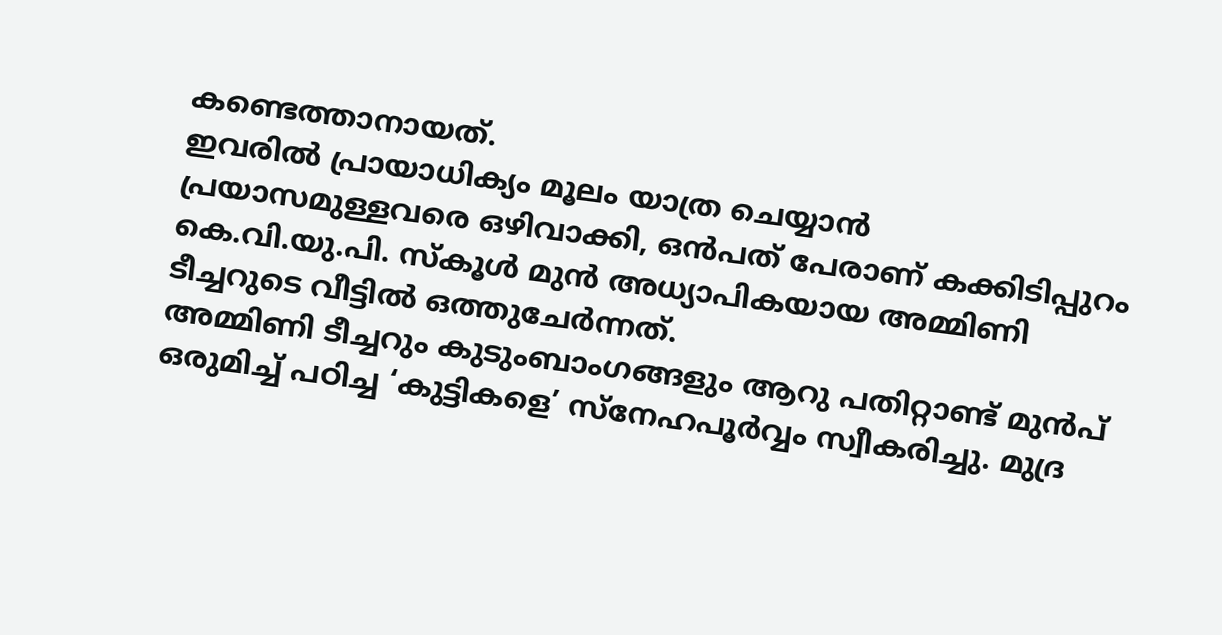കണ്ടെത്താനായത്.
ഇവരിൽ പ്രായാധിക്യം മൂലം യാത്ര ചെയ്യാൻ പ്രയാസമുള്ളവരെ ഒഴിവാക്കി, ഒൻപത് പേരാണ് കക്കിടിപ്പുറം കെ.വി.യു.പി. സ്കൂൾ മുൻ അധ്യാപികയായ അമ്മിണി ടീച്ചറുടെ വീട്ടിൽ ഒത്തുചേർന്നത്.
അമ്മിണി ടീച്ചറും കുടുംബാംഗങ്ങളും ആറു പതിറ്റാണ്ട് മുൻപ് ഒരുമിച്ച് പഠിച്ച ‘കുട്ടികളെ’ സ്നേഹപൂർവ്വം സ്വീകരിച്ചു. മുദ്ര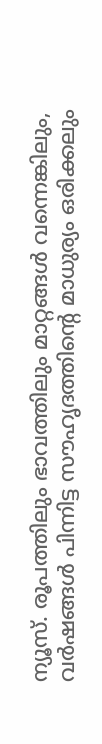ന്യൂസ്. രൂപത്തിലും ഭാവത്തിലും മാറ്റങ്ങൾ വന്നെങ്കിലും, വർഷങ്ങൾ പിന്നിട്ട സൗഹൃദത്തിന്റെ മാധുര്യം ഒരിക്കലും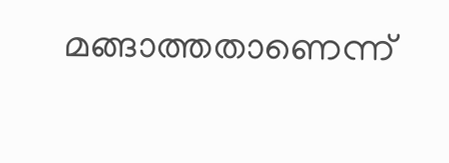മങ്ങാത്തതാണെന്ന്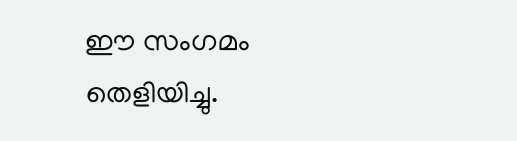ഈ സംഗമം തെളിയിച്ചു.